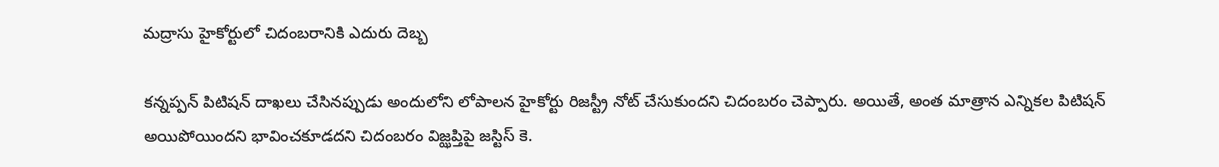మద్రాసు హైకోర్టులో చిదంబరానికి ఎదురు దెబ్బ

కన్నప్పన్ పిటిషన్ దాఖలు చేసినప్పుడు అందులోని లోపాలన హైకోర్టు రిజస్ట్రీ నోట్ చేసుకుందని చిదంబరం చెప్పారు. అయితే, అంత మాత్రాన ఎన్నికల పిటిషన్ అయిపోయిందని భావించకూడదని చిదంబరం విజ్ఝప్తిపై జస్టిస్ కె.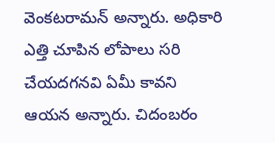వెంకటరామన్ అన్నారు. అధికారి ఎత్తి చూపిన లోపాలు సరి చేయదగనవి ఏమీ కావని ఆయన అన్నారు. చిదంబరం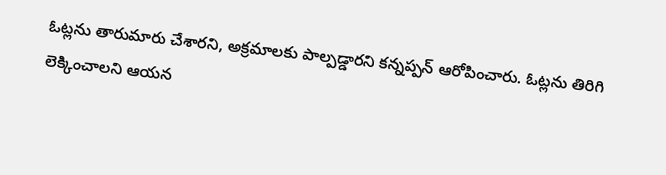ఓట్లను తారుమారు చేశారని, అక్రమాలకు పాల్పడ్డారని కన్నప్పన్ ఆరోపించారు. ఓట్లను తిరిగి లెక్కించాలని ఆయన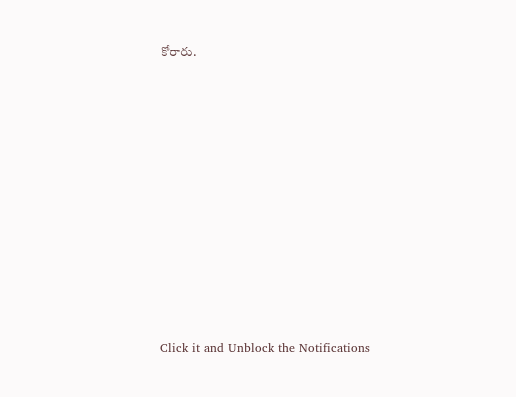కోరారు.












Click it and Unblock the Notifications